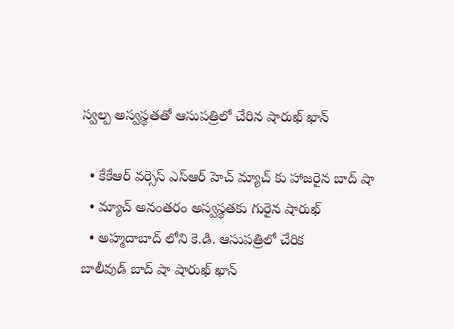స్వల్ప అస్వస్థతతో ఆసుపత్రిలో చేరిన షారుఖ్ ఖాన్

  • కేకేఆర్ వర్సెస్ ఎస్ఆర్ హెచ్ మ్యాచ్ కు హాజరైన బాద్ షా
  • మ్యాచ్ అనంతరం అస్వస్థతకు గురైన షారుఖ్
  • అహ్మదాబాద్ లోని కె.డి. ఆసుపత్రిలో చేరిక
బాలీవుడ్ బాద్ షా షారుఖ్ ఖాన్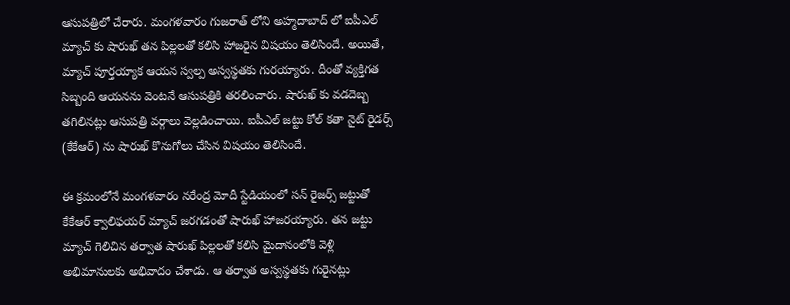ఆసుపత్రిలో చేరారు. మంగళవారం గుజరాత్ లోని అహ్మదాబాద్ లో ఐపీఎల్ మ్యాచ్ కు షారుఖ్ తన పిల్లలతో కలిసి హాజరైన విషయం తెలిసిందే. అయితే, మ్యాచ్ పూర్తయ్యాక ఆయన స్వల్ప అస్వస్థతకు గురయ్యారు. దీంతో వ్యక్తిగత సిబ్బంది ఆయనను వెంటనే ఆసుపత్రికి తరలించారు. షారుఖ్ కు వడదెబ్బ తగిలినట్లు ఆసుపత్రి వర్గాలు వెల్లడించాయి. ఐపీఎల్ జట్టు కోల్ కతా నైట్ రైడర్స్ (కేకేఆర్) ను షారుఖ్ కొనుగోలు చేసిన విషయం తెలిసిందే.

ఈ క్రమంలోనే మంగళవారం నరేంద్ర మోదీ స్టేడియంలో సన్ రైజర్స్ జట్టుతో కేకేఆర్ క్వాలిఫయర్ మ్యాచ్ జరగడంతో షారుఖ్ హాజరయ్యారు. తన జట్టు మ్యాచ్ గెలిచిన తర్వాత షారుఖ్ పిల్లలతో కలిసి మైదానంలోకి వెళ్లి అభిమానులకు అభివాదం చేశాడు. ఆ తర్వాత అస్వస్థతకు గురైనట్లు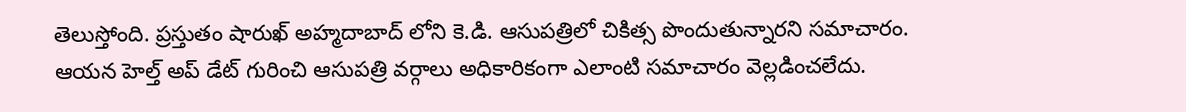తెలుస్తోంది. ప్రస్తుతం షారుఖ్ అహ్మదాబాద్ లోని కె.డి. ఆసుపత్రిలో చికిత్స పొందుతున్నారని సమాచారం. ఆయన హెల్త్ అప్ డేట్ గురించి ఆసుపత్రి వర్గాలు అధికారికంగా ఎలాంటి సమాచారం వెల్లడించలేదు.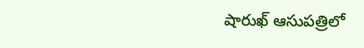షారుఖ్ ఆసుపత్రిలో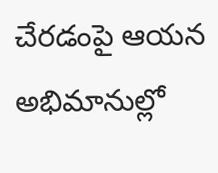చేరడంపై ఆయన అభిమానుల్లో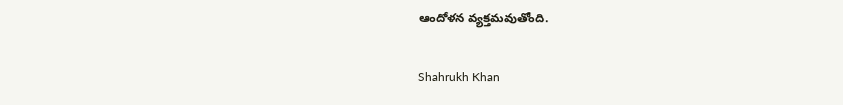ఆందోళన వ్యక్తమవుతోంది.

Shahrukh Khan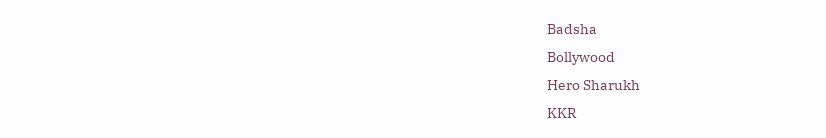Badsha
Bollywood
Hero Sharukh
KKR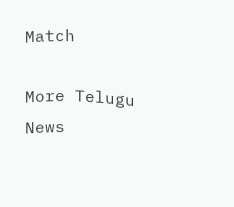Match

More Telugu News